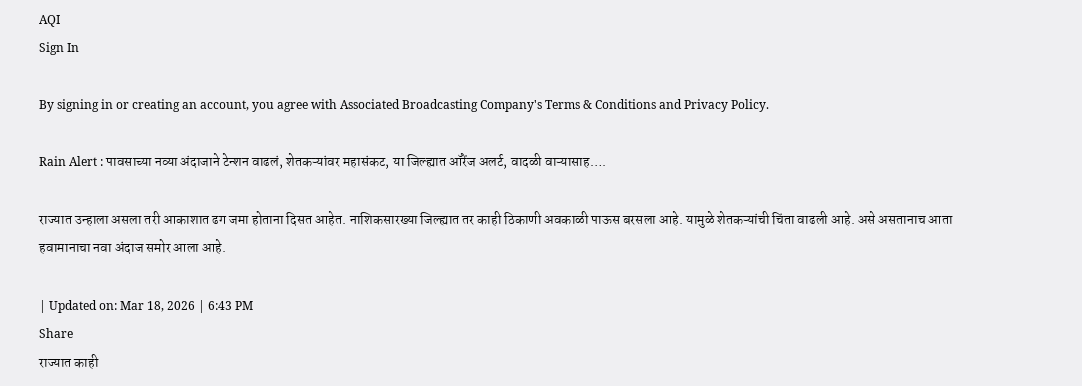AQI
Sign In

By signing in or creating an account, you agree with Associated Broadcasting Company's Terms & Conditions and Privacy Policy.

Rain Alert : पावसाच्या नव्या अंदाजाने टेन्शन वाढलं, शेतकऱ्यांवर महासंकट, या जिल्ह्यात ऑरेंज अलर्ट, वादळी वाऱ्यासाह….

राज्यात उन्हाला असला तरी आकाशात ढग जमा होताना दिसत आहेत. नाशिकसारख्या जिल्ह्यात तर काही ठिकाणी अवकाळी पाऊस बरसला आहे. यामुळे शेतकऱ्यांची चिंता वाढली आहे. असे असतानाच आता हवामानाचा नवा अंदाज समोर आला आहे.

| Updated on: Mar 18, 2026 | 6:43 PM
Share
राज्यात काही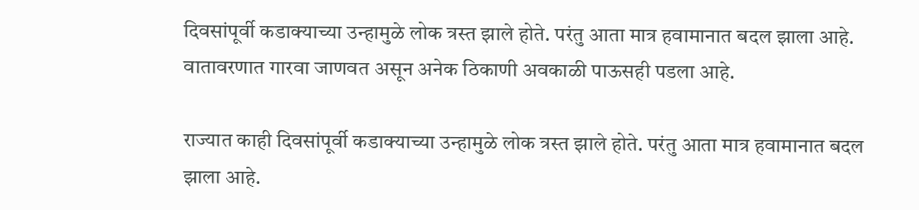दिवसांपूर्वी कडाक्याच्या उन्हामुळे लोक त्रस्त झाले होते. परंतु आता मात्र हवामानात बदल झाला आहे. वातावरणात गारवा जाणवत असून अनेक ठिकाणी अवकाळी पाऊसही पडला आहे.

राज्यात काही दिवसांपूर्वी कडाक्याच्या उन्हामुळे लोक त्रस्त झाले होते. परंतु आता मात्र हवामानात बदल झाला आहे.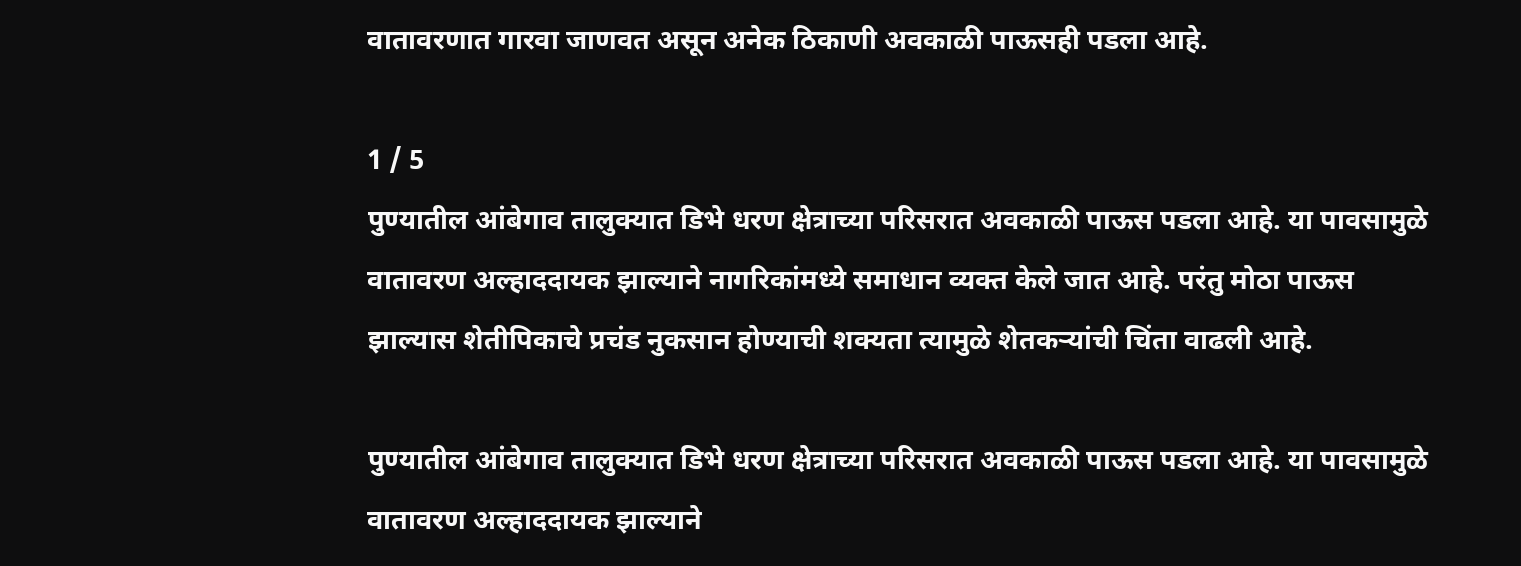वातावरणात गारवा जाणवत असून अनेक ठिकाणी अवकाळी पाऊसही पडला आहे.

1 / 5
पुण्यातील आंबेगाव तालुक्यात डिभे धरण क्षेत्राच्या परिसरात अवकाळी पाऊस पडला आहे. या पावसामुळे वातावरण अल्हाददायक झाल्याने नागरिकांमध्ये समाधान व्यक्त केले जात आहे. परंतु मोठा पाऊस झाल्यास शेतीपिकाचे प्रचंड नुकसान होण्याची शक्यता त्यामुळे शेतकऱ्यांची चिंता वाढली आहे.

पुण्यातील आंबेगाव तालुक्यात डिभे धरण क्षेत्राच्या परिसरात अवकाळी पाऊस पडला आहे. या पावसामुळे वातावरण अल्हाददायक झाल्याने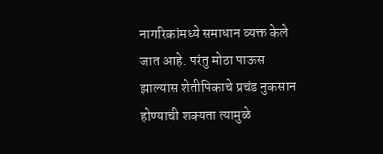नागरिकांमध्ये समाधान व्यक्त केले जात आहे. परंतु मोठा पाऊस झाल्यास शेतीपिकाचे प्रचंड नुकसान होण्याची शक्यता त्यामुळे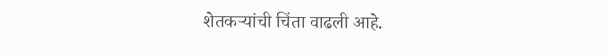शेतकऱ्यांची चिंता वाढली आहे.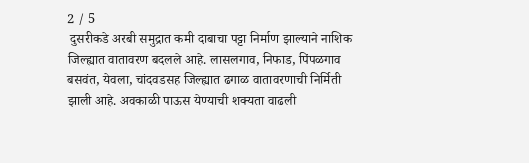2 / 5
 दुसरीकडे अरबी समुद्रात कमी दाबाचा पट्टा निर्माण झाल्याने नाशिक जिल्ह्यात वातावरण बदलले आहे. लासलगाव, निफाड, पिंपळगाव बसवंत, येवला, चांदवडसह जिल्ह्यात ढगाळ वातावरणाची निर्मिती झाली आहे. अवकाळी पाऊस येण्याची शक्यता वाढली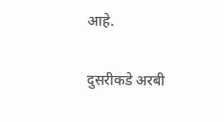आहे.

दुसरीकडे अरबी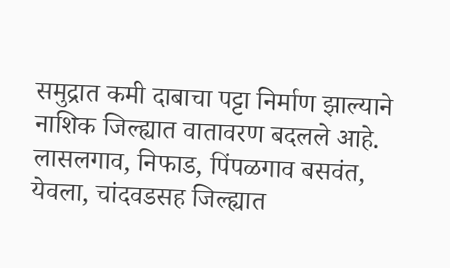समुद्रात कमी दाबाचा पट्टा निर्माण झाल्याने नाशिक जिल्ह्यात वातावरण बदलले आहे. लासलगाव, निफाड, पिंपळगाव बसवंत, येवला, चांदवडसह जिल्ह्यात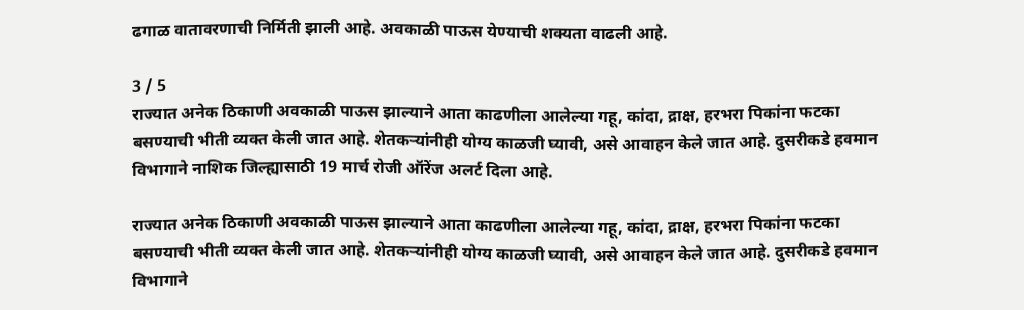ढगाळ वातावरणाची निर्मिती झाली आहे. अवकाळी पाऊस येण्याची शक्यता वाढली आहे.

3 / 5
राज्यात अनेक ठिकाणी अवकाळी पाऊस झाल्याने आता काढणीला आलेल्या गहू, कांदा, द्राक्ष, हरभरा पिकांना फटका बसण्याची भीती व्यक्त केली जात आहे. शेतकऱ्यांनीही योग्य काळजी घ्यावी, असे आवाहन केले जात आहे. दुसरीकडे हवमान विभागाने नाशिक जिल्ह्यासाठी 19 मार्च रोजी ऑरेंज अलर्ट दिला आहे.

राज्यात अनेक ठिकाणी अवकाळी पाऊस झाल्याने आता काढणीला आलेल्या गहू, कांदा, द्राक्ष, हरभरा पिकांना फटका बसण्याची भीती व्यक्त केली जात आहे. शेतकऱ्यांनीही योग्य काळजी घ्यावी, असे आवाहन केले जात आहे. दुसरीकडे हवमान विभागाने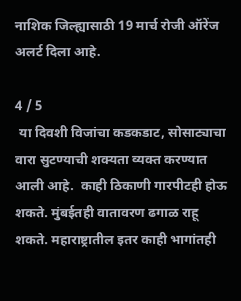नाशिक जिल्ह्यासाठी 19 मार्च रोजी ऑरेंज अलर्ट दिला आहे.

4 / 5
 या दिवशी विजांचा कडकडाट, सोसाट्याचा वारा सुटण्याची शक्यता व्यक्त करण्यात आली आहे.  काही ठिकाणी गारपीटही होऊ शकते. मुंबईतही वातावरण ढगाळ राहू शकते. महाराष्ट्रातील इतर काही भागांतही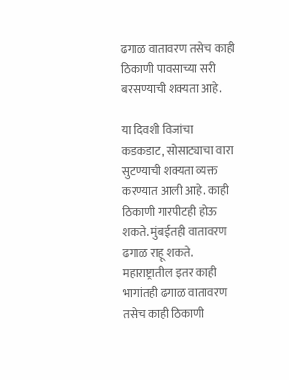ढगाळ वातावरण तसेच काही ठिकाणी पावसाच्या सरी बरसण्याची शक्यता आहे.

या दिवशी विजांचा कडकडाट, सोसाट्याचा वारा सुटण्याची शक्यता व्यक्त करण्यात आली आहे. काही ठिकाणी गारपीटही होऊ शकते. मुंबईतही वातावरण ढगाळ राहू शकते. महाराष्ट्रातील इतर काही भागांतही ढगाळ वातावरण तसेच काही ठिकाणी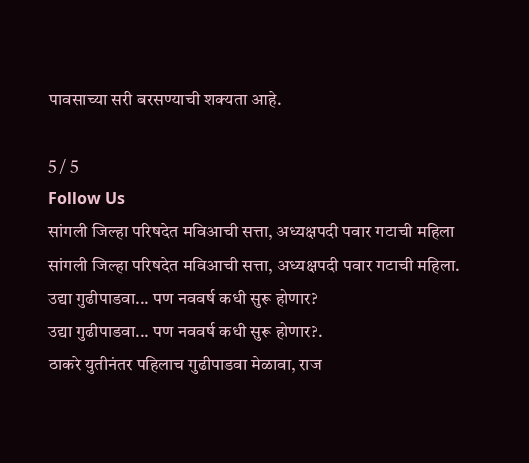पावसाच्या सरी बरसण्याची शक्यता आहे.

5 / 5
Follow Us
सांगली जिल्हा परिषदेत मविआची सत्ता, अध्यक्षपदी पवार गटाची महिला
सांगली जिल्हा परिषदेत मविआची सत्ता, अध्यक्षपदी पवार गटाची महिला.
उद्या गुढीपाडवा... पण नववर्ष कधी सुरू होणार?
उद्या गुढीपाडवा... पण नववर्ष कधी सुरू होणार?.
ठाकरे युतीनंतर पहिलाच गुढीपाडवा मेळावा, राज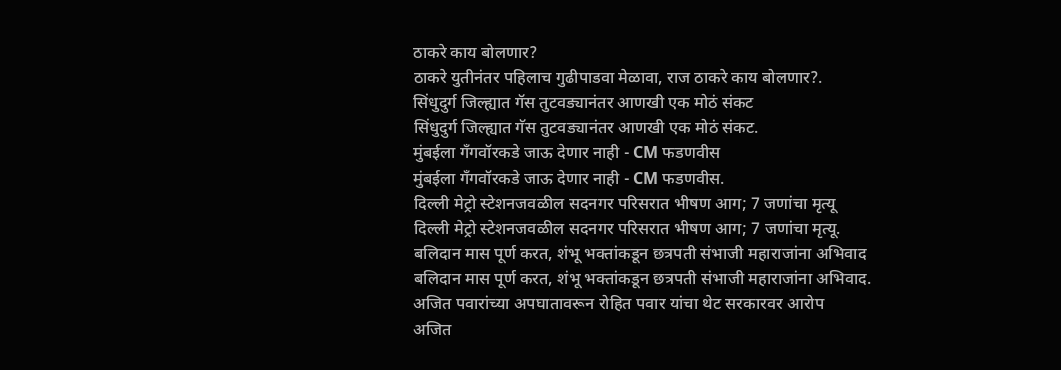ठाकरे काय बोलणार?
ठाकरे युतीनंतर पहिलाच गुढीपाडवा मेळावा, राज ठाकरे काय बोलणार?.
सिंधुदुर्ग जिल्ह्यात गॅस तुटवड्यानंतर आणखी एक मोठं संकट
सिंधुदुर्ग जिल्ह्यात गॅस तुटवड्यानंतर आणखी एक मोठं संकट.
मुंबईला गँगवॉरकडे जाऊ देणार नाही - CM फडणवीस
मुंबईला गँगवॉरकडे जाऊ देणार नाही - CM फडणवीस.
दिल्ली मेट्रो स्टेशनजवळील सदनगर परिसरात भीषण आग; 7 जणांचा मृत्यू
दिल्ली मेट्रो स्टेशनजवळील सदनगर परिसरात भीषण आग; 7 जणांचा मृत्यू.
बलिदान मास पूर्ण करत, शंभू भक्तांकडून छत्रपती संभाजी महाराजांना अभिवाद
बलिदान मास पूर्ण करत, शंभू भक्तांकडून छत्रपती संभाजी महाराजांना अभिवाद.
अजित पवारांच्या अपघातावरून रोहित पवार यांचा थेट सरकारवर आरोप
अजित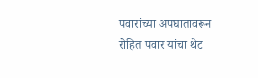पवारांच्या अपघातावरून रोहित पवार यांचा थेट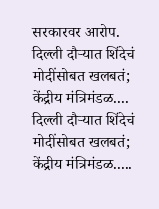सरकारवर आरोप.
दिल्ली दौऱ्यात शिंदेचं मोदींसोबत खलबतं; केंद्रीय मंत्रिमंडळ....
दिल्ली दौऱ्यात शिंदेचं मोदींसोबत खलबतं; केंद्रीय मंत्रिमंडळ.....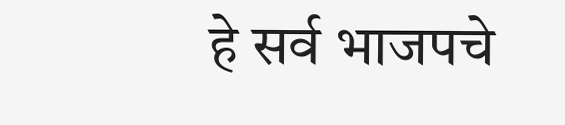हे सर्व भाजपचे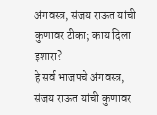अंगवस्त्र, संजय राऊत यांची कुणावर टीका; काय दिला इशारा?
हे सर्व भाजपचे अंगवस्त्र, संजय राऊत यांची कुणावर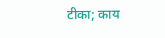टीका; काय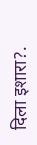दिला इशारा?.